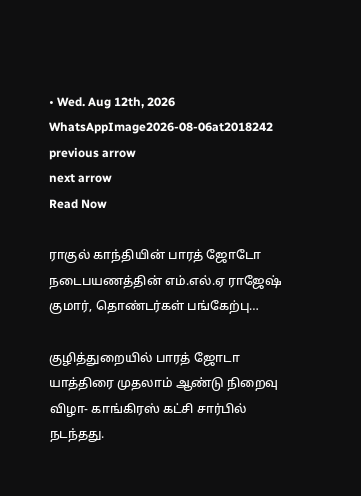• Wed. Aug 12th, 2026
WhatsAppImage2026-08-06at2018242
previous arrow
next arrow
Read Now

ராகுல் காந்தியின் பாரத் ஜோடோ நடைபயணத்தின் எம்.எல்.ஏ ராஜேஷ் குமார், தொண்டர்கள் பங்கேற்பு…

குழித்துறையில் பாரத் ஜோடா யாத்திரை முதலாம் ஆண்டு நிறைவு விழா- காங்கிரஸ் கட்சி சார்பில் நடந்தது.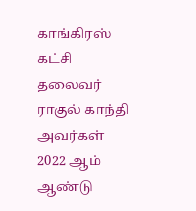காங்கிரஸ் கட்சி தலைவர் ராகுல் காந்தி அவர்கள் 2022 ஆம் ஆண்டு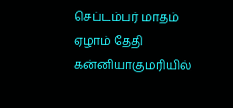செப்டம்பர் மாதம் ஏழாம் தேதி கன்னியாகுமரியில்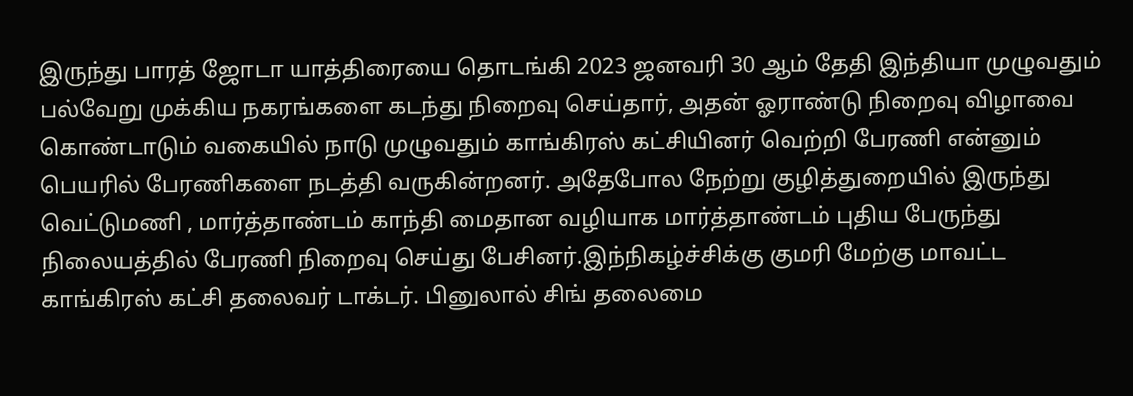இருந்து பாரத் ஜோடா யாத்திரையை தொடங்கி 2023 ஜனவரி 30 ஆம் தேதி இந்தியா முழுவதும் பல்வேறு முக்கிய நகரங்களை கடந்து நிறைவு செய்தார், அதன் ஓராண்டு நிறைவு விழாவை கொண்டாடும் வகையில் நாடு முழுவதும் காங்கிரஸ் கட்சியினர் வெற்றி பேரணி என்னும் பெயரில் பேரணிகளை நடத்தி வருகின்றனர். அதேபோல நேற்று குழித்துறையில் இருந்து வெட்டுமணி , மார்த்தாண்டம் காந்தி மைதான வழியாக மார்த்தாண்டம் புதிய பேருந்து நிலையத்தில் பேரணி நிறைவு செய்து பேசினர்.இந்நிகழ்ச்சிக்கு குமரி மேற்கு மாவட்ட காங்கிரஸ் கட்சி தலைவர் டாக்டர். பினுலால் சிங் தலைமை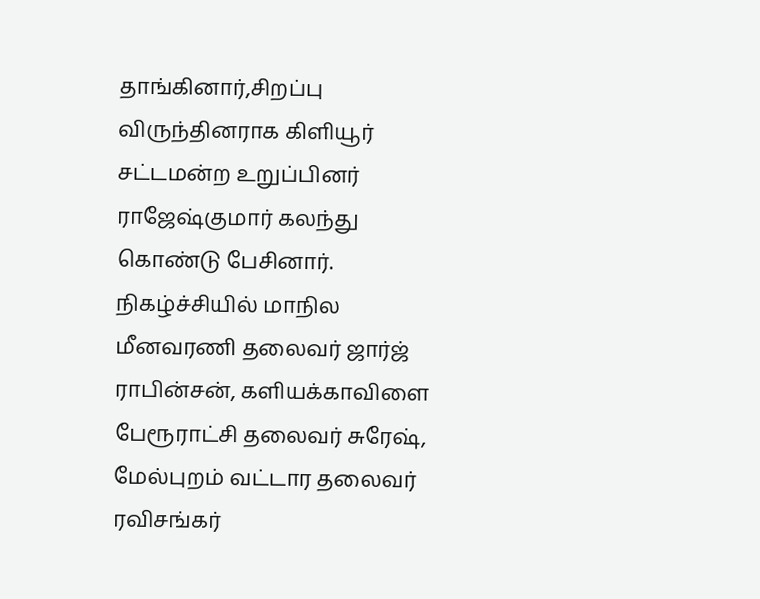தாங்கினார்,சிறப்பு விருந்தினராக கிளியூர் சட்டமன்ற உறுப்பினர் ராஜேஷ்குமார் கலந்து கொண்டு பேசினார். நிகழ்ச்சியில் மாநில மீனவரணி தலைவர் ஜார்ஜ் ராபின்சன், களியக்காவிளை பேரூராட்சி தலைவர் சுரேஷ், மேல்புறம் வட்டார தலைவர் ரவிசங்கர்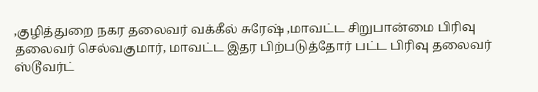,குழித்துறை நகர தலைவர் வக்கீல் சுரேஷ் ,மாவட்ட சிறுபான்மை பிரிவு தலைவர் செல்வகுமார், மாவட்ட இதர பிற்படுத்தோர் பட்ட பிரிவு தலைவர் ஸ்டூவர்ட்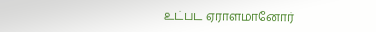உட்பட ஏராளமானோர்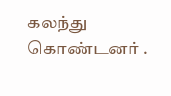கலந்து கொண்டனர் .